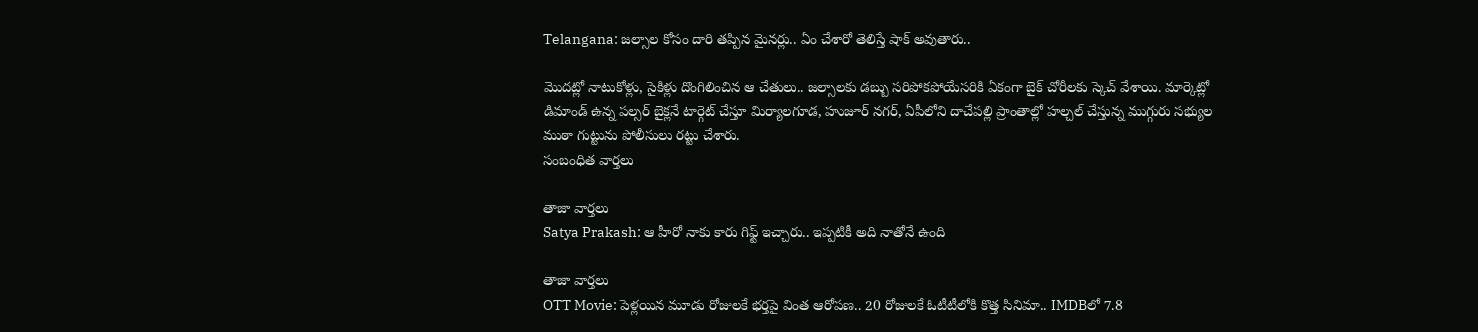Telangana: జల్సాల కోసం దారి తప్పిన మైనర్లు.. ఏం చేశారో తెలిస్తే షాక్ అవుతారు..

మొదట్లో నాటుకోళ్లు, సైకిళ్లు దొంగిలించిన ఆ చేతులు.. జల్సాలకు డబ్బు సరిపోకపోయేసరికి ఏకంగా బైక్ చోరీలకు స్కెచ్ వేశాయి. మార్కెట్లో డిమాండ్ ఉన్న పల్సర్ బైక్లనే టార్గెట్ చేస్తూ మిర్యాలగూడ, హుజూర్ నగర్, ఏపీలోని దాచేపల్లి ప్రాంతాల్లో హల్చల్ చేస్తున్న ముగ్గురు సభ్యుల ముఠా గుట్టును పోలీసులు రట్టు చేశారు.
సంబంధిత వార్తలు

తాజా వార్తలు
Satya Prakash: ఆ హీరో నాకు కారు గిఫ్ట్ ఇచ్చారు.. ఇప్పటికీ అది నాతోనే ఉంది

తాజా వార్తలు
OTT Movie: పెళ్లయిన మూడు రోజులకే భర్తపై వింత ఆరోపణ.. 20 రోజులకే ఓటీటీలోకి కొత్త సినిమా.. IMDBలో 7.8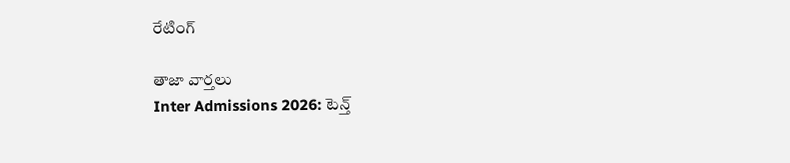రేటింగ్

తాజా వార్తలు
Inter Admissions 2026: టెన్త్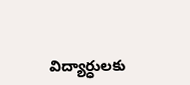విద్యార్ధులకు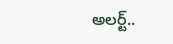అలర్ట్..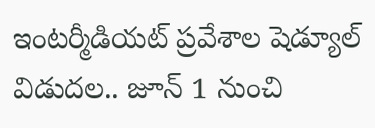ఇంటర్మీడియట్ ప్రవేశాల షెడ్యూల్ విడుదల.. జూన్ 1 నుంచి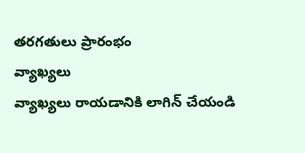తరగతులు ప్రారంభం
వ్యాఖ్యలు
వ్యాఖ్యలు రాయడానికి లాగిన్ చేయండి